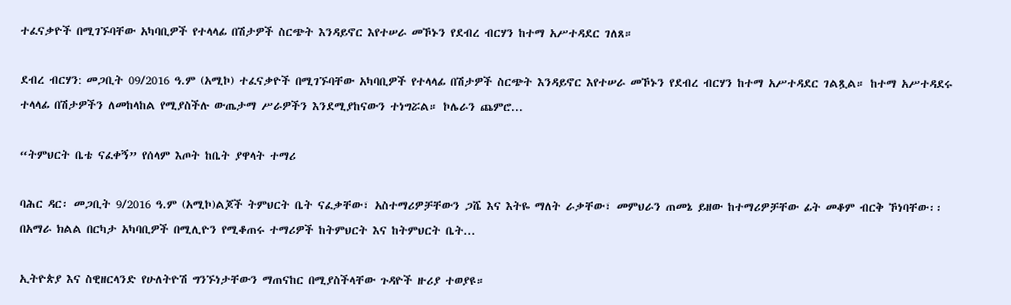ተፈናቃዮች በሚገኙባቸው አካባቢዎች የተላላፊ በሽታዎች ስርጭት እንዳይኖር እየተሠራ መኾኑን የደብረ ብርሃን ከተማ አሥተዳደር ገለጸ።

ደብረ ብርሃን: መጋቢት 09/2016 ዓ.ም (አሚኮ) ተፈናቃዮች በሚገኙባቸው አካባቢዎች የተላላፊ በሽታዎች ስርጭት እንዳይኖር እየተሠራ መኾኑን የደብረ ብርሃን ከተማ አሥተዳደር ገልጿል። ከተማ አሥተዳደሩ ተላላፊ በሽታዎችን ለመከላከል የሚያስችሉ ውጤታማ ሥራዎችን እንደሚያከናውን ተነግሯል። ኮሌራን ጨምሮ...

“ትምህርት ቤቴ ናፈቀኝ” የሰላም እጦት ከቤት ያዋላት ተማሪ

ባሕር ዳር፡ መጋቢት 9/2016 ዓ.ም (አሚኮ)ልጆች ትምህርት ቤት ናፈቃቸው፣ አስተማሪዎቻቸውን ጋሼ እና እትዬ ማለት ራቃቸው፣ መምህራን ጠመኔ ይዘው ከተማሪዎቻቸው ፊት መቆም ብርቅ ኾነባቸው፡፡ በአማራ ክልል በርካታ አካባቢዎች በሚሊዮን የሚቆጠሩ ተማሪዎች ከትምህርት እና ከትምህርት ቤት...

ኢትዮጵያ እና ስዊዘርላንድ የሁለትዮሽ ግንኙነታቸውን ማጠናከር በሚያስችላቸው ጉዳዮች ዙሪያ ተወያዩ።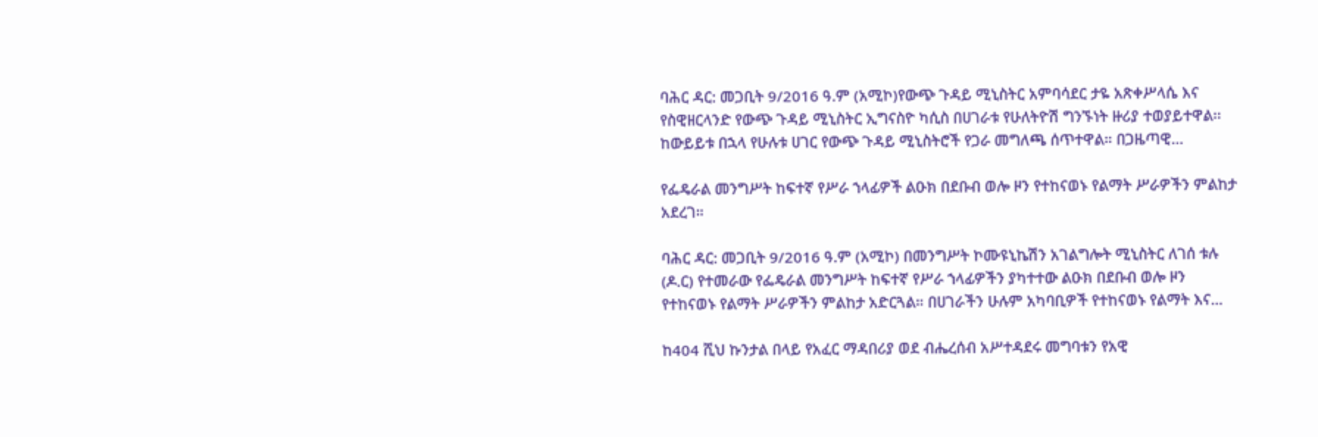ባሕር ዳር: መጋቢት 9/2016 ዓ.ም (አሚኮ)የውጭ ጉዳይ ሚኒስትር አምባሳደር ታዬ አጽቀሥላሴ እና የስዊዘርላንድ የውጭ ጉዳይ ሚኒስትር ኢግናስዮ ካሲስ በሀገራቱ የሁለትዮሽ ግንኙነት ዙሪያ ተወያይተዋል፡፡ ከውይይቱ በኋላ የሁሉቱ ሀገር የውጭ ጉዳይ ሚኒስትሮች የጋራ መግለጫ ሰጥተዋል። በጋዜጣዊ...

የፌዴራል መንግሥት ከፍተኛ የሥራ ኀላፊዎች ልዑክ በደቡብ ወሎ ዞን የተከናወኑ የልማት ሥራዎችን ምልከታ አደረገ።

ባሕር ዳር: መጋቢት 9/2016 ዓ.ም (አሚኮ) በመንግሥት ኮሙዩኒኬሽን አገልግሎት ሚኒስትር ለገሰ ቱሉ (ዶ.ር) የተመራው የፌዴራል መንግሥት ከፍተኛ የሥራ ኀላፊዎችን ያካተተው ልዑክ በደቡብ ወሎ ዞን የተከናወኑ የልማት ሥራዎችን ምልከታ አድርጓል። በሀገራችን ሁሉም አካባቢዎች የተከናወኑ የልማት እና...

ከ404 ሺህ ኩንታል በላይ የአፈር ማዳበሪያ ወደ ብሔረሰብ አሥተዳደሩ መግባቱን የአዊ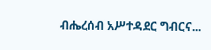ብሔረሰብ አሥተዳደር ግብርና...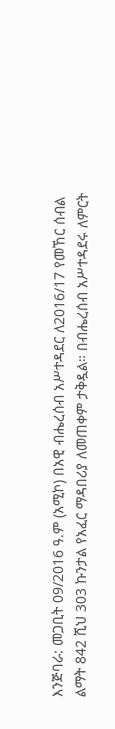እንጅባራ: መጋቢት 09/2016 ዓ.ም (አሚኮ) በአዊ ብሔረሰብ አሥተዳደር ለ2016/17 የመኸር ሰብል ልማት 842 ሺህ 303 ኩንታል የአፈር ማዳበሪያ ለመጠቀም ታቅዷል። በብሔረሰብ አሥተዳደሩ ለምርት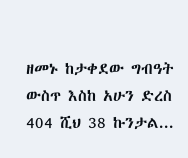ዘመኑ ከታቀደው ግብዓት ውስጥ እስከ አሁን ድረስ 404 ሺህ 38 ኩንታል...